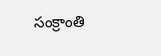సంక్రాంతి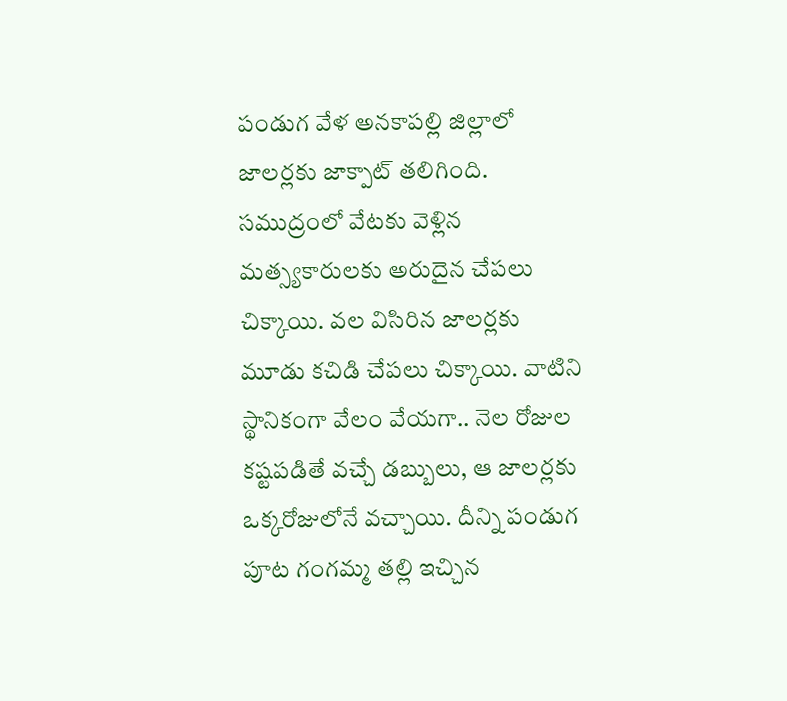పండుగ వేళ అనకాపల్లి జిల్లాలో జాలర్లకు జాక్పాట్ తలిగింది. సముద్రంలో వేటకు వెళ్లిన మత్స్యకారులకు అరుదైన చేపలు చిక్కాయి. వల విసిరిన జాలర్లకు మూడు కచిడి చేపలు చిక్కాయి. వాటిని స్థానికంగా వేలం వేయగా.. నెల రోజుల కష్టపడితే వచ్చే డబ్బులు, ఆ జాలర్లకు ఒక్కరోజులోనే వచ్చాయి. దీన్ని పండుగ పూట గంగమ్మ తల్లి ఇచ్చిన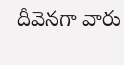దీవెనగా వారు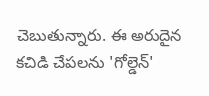చెబుతున్నారు. ఈ అరుదైన కచిడి చేపలను 'గోల్డెన్'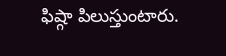ఫిష్గా పిలుస్తుంటారు.